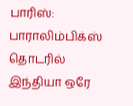பாரிஸ்: பாராலிம்பிக்ஸ் தொடரில் இந்தியா ஒரே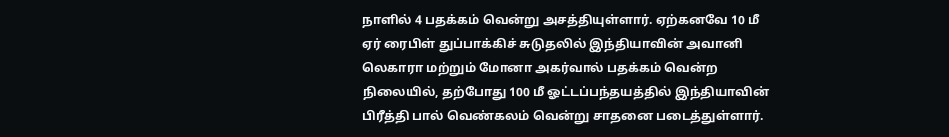நாளில் 4 பதக்கம் வென்று அசத்தியுள்ளார். ஏற்கனவே 10 மீ ஏர் ரைபிள் துப்பாக்கிச் சுடுதலில் இந்தியாவின் அவானி லெகாரா மற்றும் மோனா அகர்வால் பதக்கம் வென்ற நிலையில், தற்போது 100 மீ ஓட்டப்பந்தயத்தில் இந்தியாவின் பிரீத்தி பால் வெண்கலம் வென்று சாதனை படைத்துள்ளார்.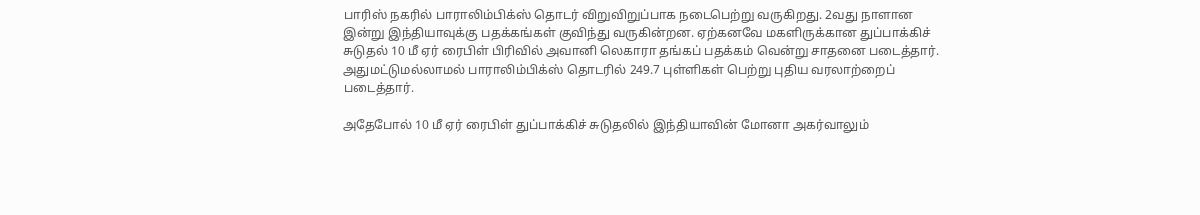பாரிஸ் நகரில் பாராலிம்பிக்ஸ் தொடர் விறுவிறுப்பாக நடைபெற்று வருகிறது. 2வது நாளான இன்று இந்தியாவுக்கு பதக்கங்கள் குவிந்து வருகின்றன. ஏற்கனவே மகளிருக்கான துப்பாக்கிச் சுடுதல் 10 மீ ஏர் ரைபிள் பிரிவில் அவானி லெகாரா தங்கப் பதக்கம் வென்று சாதனை படைத்தார். அதுமட்டுமல்லாமல் பாராலிம்பிக்ஸ் தொடரில் 249.7 புள்ளிகள் பெற்று புதிய வரலாற்றைப் படைத்தார்.

அதேபோல் 10 மீ ஏர் ரைபிள் துப்பாக்கிச் சுடுதலில் இந்தியாவின் மோனா அகர்வாலும்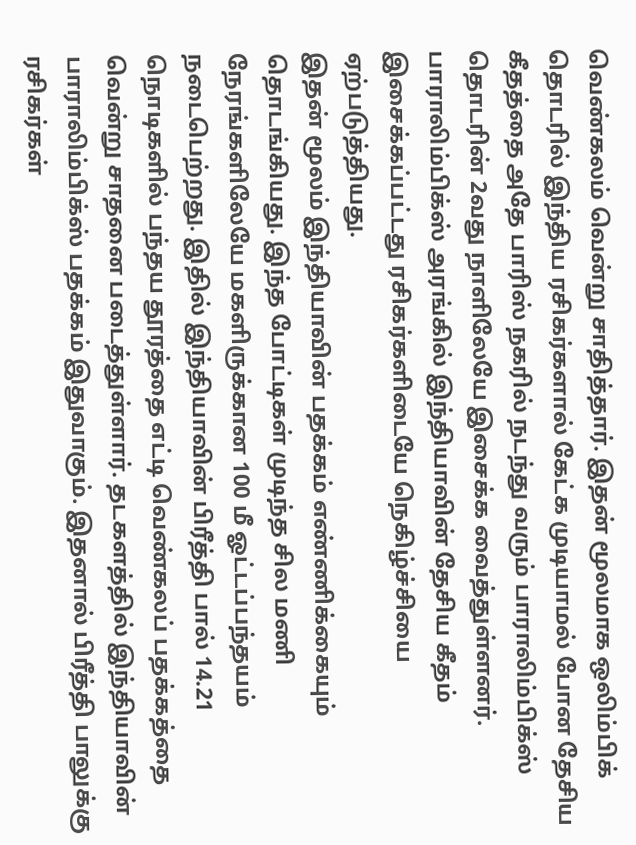வெண்கலம் வென்று சாதித்தார். இதன் மூலமாக ஒலிம்பிக் தொடரில் இந்திய ரசிகர்களால் கேட்க முடியாமல் போன தேசிய கீதத்தை அதே பாரிஸ் நகரில் நடந்து வரும் பாராலிம்பிக்ஸ் தொடரின் 2வது நாளிலேயே இசைக்க வைத்துள்ளனர். பாராலிம்பிக்ஸ் அரங்கில் இந்தியாவின் தேசிய கீதம் இசைக்கப்பட்டது ரசிகர்களிடையே நெகிழ்ச்சியை ஏற்படுத்தியது.
இதன் மூலம் இந்தியாவின் பதக்கம் எண்ணிக்கையும் தொடங்கியது. இந்த போட்டிகள் முடிந்த சில மணி நேரங்களிலேயே மகளிருக்கான 100 மீ ஓட்டப்பந்தயம் நடைபெற்றது. இதில் இந்தியாவின் பிரீத்தி பால் 14.21 நொடிகளில் பந்தய தூரத்தை எட்டி வெண்கலப் பதக்கத்தை வென்று சாதனை படைத்துள்ளார். தடகளத்தில் இந்தியாவின் பாராலிம்பிக்ஸ் பதக்கம் இதுவாகும். இதனால் பிரீத்தி பாலுக்கு ரசிகர்கள்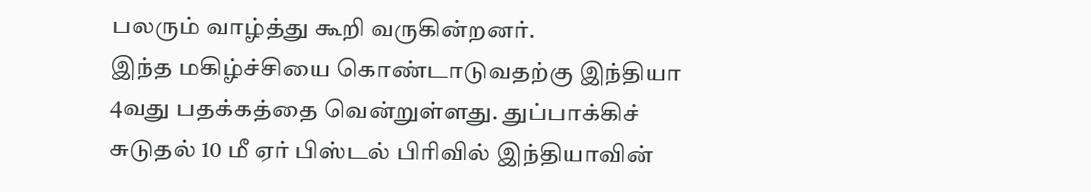பலரும் வாழ்த்து கூறி வருகின்றனர்.
இந்த மகிழ்ச்சியை கொண்டாடுவதற்கு இந்தியா 4வது பதக்கத்தை வென்றுள்ளது. துப்பாக்கிச் சுடுதல் 10 மீ ஏர் பிஸ்டல் பிரிவில் இந்தியாவின்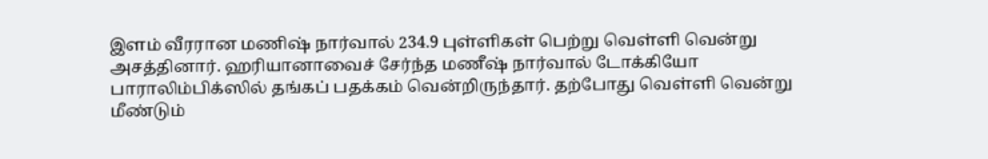இளம் வீரரான மணிஷ் நார்வால் 234.9 புள்ளிகள் பெற்று வெள்ளி வென்று அசத்தினார். ஹரியானாவைச் சேர்ந்த மணீஷ் நார்வால் டோக்கியோ பாராலிம்பிக்ஸில் தங்கப் பதக்கம் வென்றிருந்தார். தற்போது வெள்ளி வென்று மீண்டும்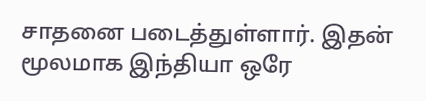சாதனை படைத்துள்ளார். இதன் மூலமாக இந்தியா ஒரே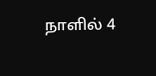நாளில் 4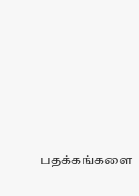பதக்கங்களை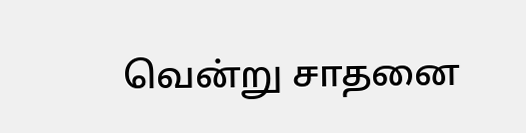வென்று சாதனை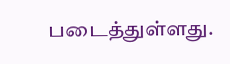படைத்துள்ளது.